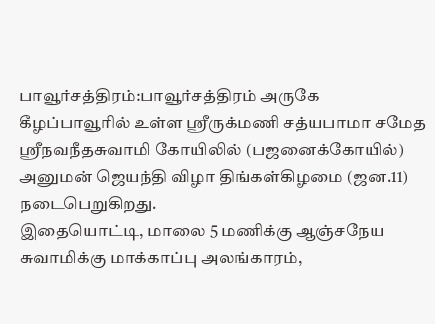பாவூர்சத்திரம்:பாவூர்சத்திரம் அருகே கீழப்பாவூரில் உள்ள ஸ்ரீருக்மணி சத்யபாமா சமேத ஸ்ரீநவநீதசுவாமி கோயிலில் (பஜனைக்கோயில்) அனுமன் ஜெயந்தி விழா திங்கள்கிழமை (ஜன.11) நடைபெறுகிறது.
இதையொட்டி, மாலை 5 மணிக்கு ஆஞ்சநேய சுவாமிக்கு மாக்காப்பு அலங்காரம்,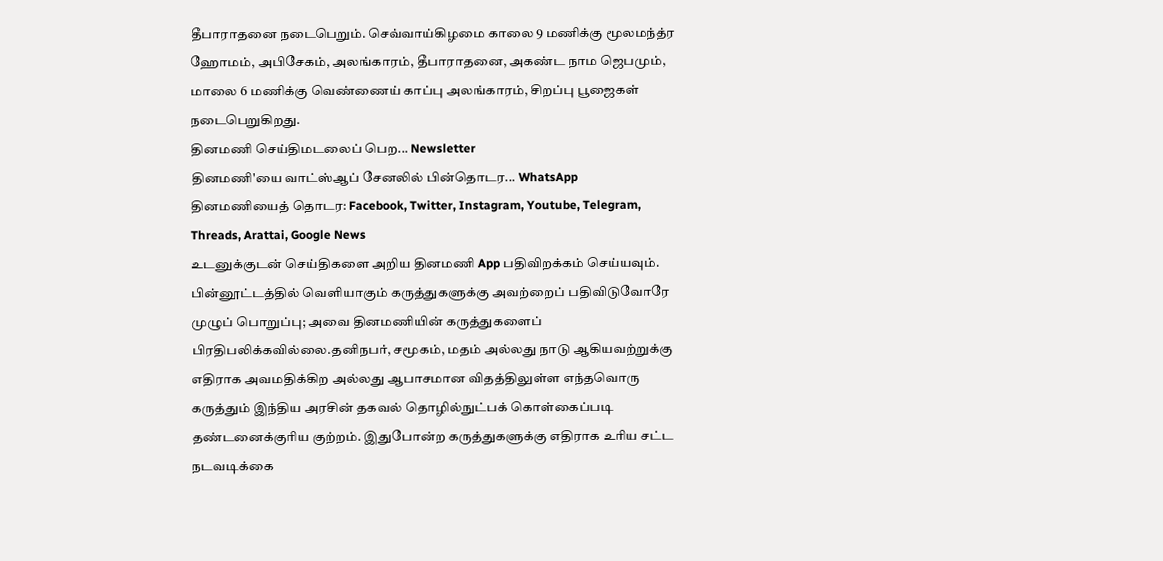தீபாராதனை நடைபெறும். செவ்வாய்கிழமை காலை 9 மணிக்கு மூலமந்த்ர ஹோமம், அபிசேகம், அலங்காரம், தீபாராதனை, அகண்ட நாம ஜெபமும், மாலை 6 மணிக்கு வெண்ணைய் காப்பு அலங்காரம், சிறப்பு பூஜைகள் நடைபெறுகிறது.
தினமணி செய்திமடலைப் பெற... Newsletter
தினமணி'யை வாட்ஸ்ஆப் சேனலில் பின்தொடர... WhatsApp
தினமணியைத் தொடர: Facebook, Twitter, Instagram, Youtube, Telegram, Threads, Arattai, Google News
உடனுக்குடன் செய்திகளை அறிய தினமணி App பதிவிறக்கம் செய்யவும்.
பின்னூட்டத்தில் வெளியாகும் கருத்துகளுக்கு அவற்றைப் பதிவிடுவோரே முழுப் பொறுப்பு; அவை தினமணியின் கருத்துகளைப் பிரதிபலிக்கவில்லை.தனிநபர், சமூகம், மதம் அல்லது நாடு ஆகியவற்றுக்கு எதிராக அவமதிக்கிற அல்லது ஆபாசமான விதத்திலுள்ள எந்தவொரு கருத்தும் இந்திய அரசின் தகவல் தொழில்நுட்பக் கொள்கைப்படி தண்டனைக்குரிய குற்றம். இதுபோன்ற கருத்துகளுக்கு எதிராக உரிய சட்ட நடவடிக்கை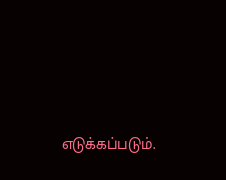எடுக்கப்படும்.